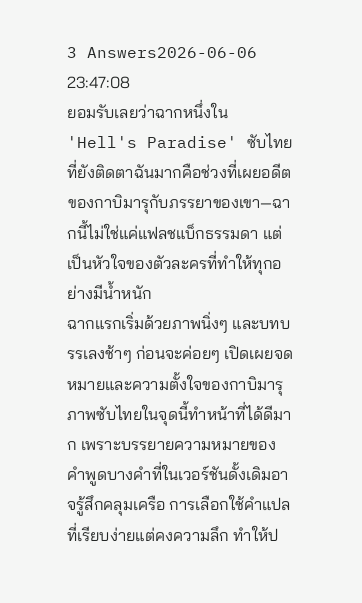3 Answers2026-06-06 23:47:08
ยอมรับเลยว่าฉากหนึ่งใน 'Hell's Paradise' ซับไทยที่ยังติดตาฉันมากคือช่วงที่เผยอดีตของกาบิมารุกับภรรยาของเขา—ฉากนี้ไม่ใช่แค่แฟลชแบ็กธรรมดา แต่เป็นหัวใจของตัวละครที่ทำให้ทุกอย่างมีน้ำหนัก
ฉากแรกเริ่มด้วยภาพนิ่งๆ และบทบรรเลงช้าๆ ก่อนจะค่อยๆ เปิดเผยจดหมายและความตั้งใจของกาบิมารุ ภาพซับไทยในจุดนี้ทำหน้าที่ได้ดีมาก เพราะบรรยายความหมายของคำพูดบางคำที่ในเวอร์ชันดั้งเดิมอาจรู้สึกคลุมเครือ การเลือกใช้คำแปลที่เรียบง่ายแต่คงความลึก ทำให้ป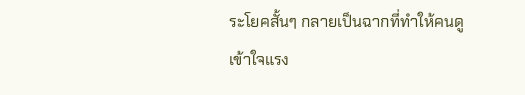ระโยคสั้นๆ กลายเป็นฉากที่ทำให้คนดูเข้าใจแรง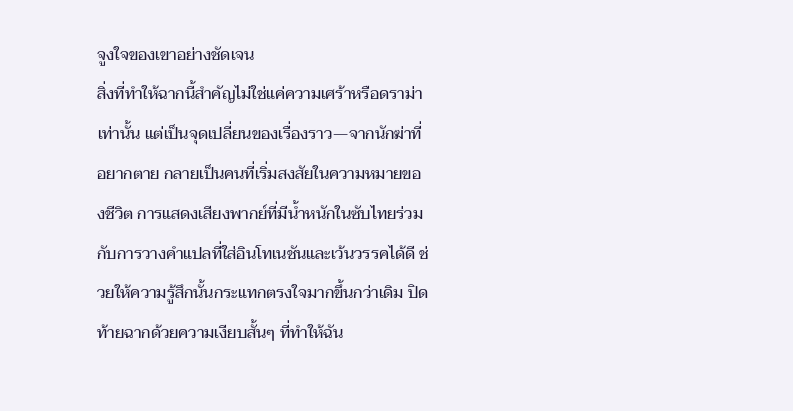จูงใจของเขาอย่างชัดเจน
สิ่งที่ทำให้ฉากนี้สำคัญไม่ใช่แค่ความเศร้าหรือดราม่าเท่านั้น แต่เป็นจุดเปลี่ยนของเรื่องราว—จากนักฆ่าที่อยากตาย กลายเป็นคนที่เริ่มสงสัยในความหมายของชีวิต การแสดงเสียงพากย์ที่มีน้ำหนักในซับไทยร่วมกับการวางคำแปลที่ใส่อินโทเนชันและเว้นวรรคได้ดี ช่วยให้ความรู้สึกนั้นกระแทกตรงใจมากขึ้นกว่าเดิม ปิดท้ายฉากด้วยความเงียบสั้นๆ ที่ทำให้ฉัน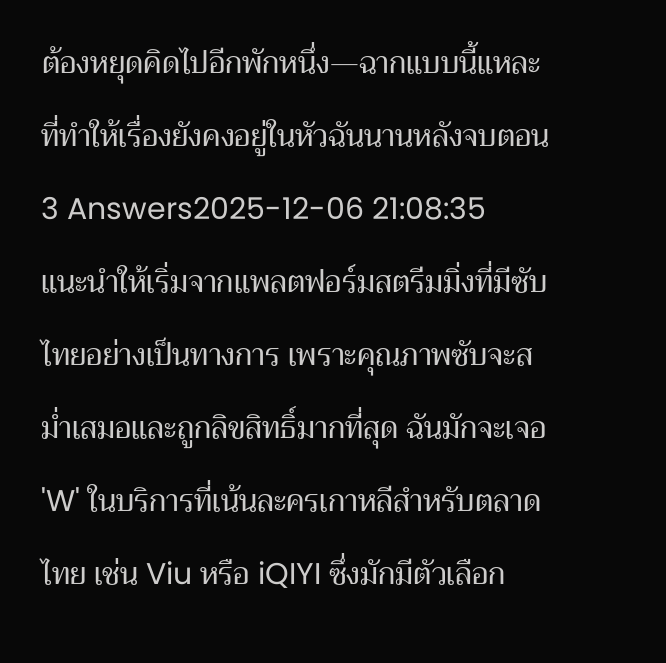ต้องหยุดคิดไปอีกพักหนึ่ง—ฉากแบบนี้แหละที่ทำให้เรื่องยังคงอยู่ในหัวฉันนานหลังจบตอน
3 Answers2025-12-06 21:08:35
แนะนำให้เริ่มจากแพลตฟอร์มสตรีมมิ่งที่มีซับไทยอย่างเป็นทางการ เพราะคุณภาพซับจะสม่ำเสมอและถูกลิขสิทธิ์มากที่สุด ฉันมักจะเจอ 'W' ในบริการที่เน้นละครเกาหลีสำหรับตลาดไทย เช่น Viu หรือ iQIYI ซึ่งมักมีตัวเลือก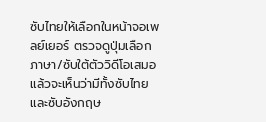ซับไทยให้เลือกในหน้าจอเพลย์เยอร์ ตรวจดูปุ่มเลือกภาษา/ซับใต้ตัววิดีโอเสมอ แล้วจะเห็นว่ามีทั้งซับไทยและซับอังกฤษ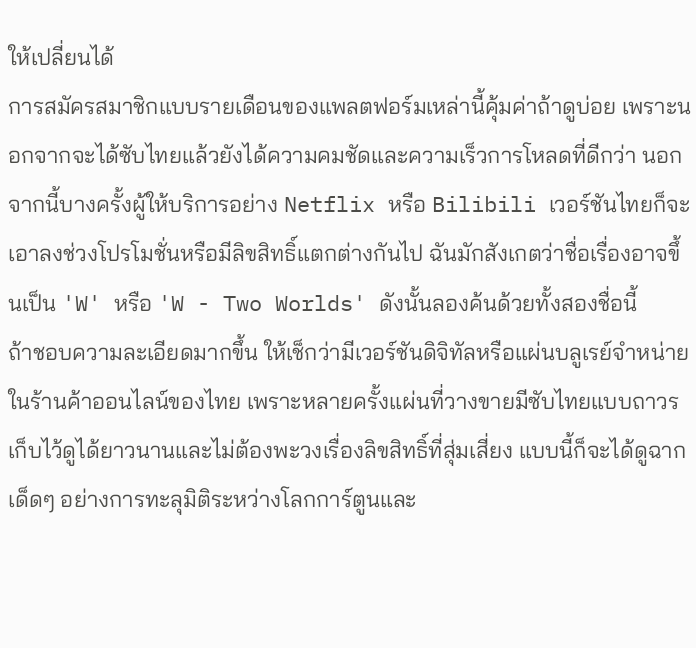ให้เปลี่ยนได้
การสมัครสมาชิกแบบรายเดือนของแพลตฟอร์มเหล่านี้คุ้มค่าถ้าดูบ่อย เพราะนอกจากจะได้ซับไทยแล้วยังได้ความคมชัดและความเร็วการโหลดที่ดีกว่า นอกจากนี้บางครั้งผู้ให้บริการอย่าง Netflix หรือ Bilibili เวอร์ชันไทยก็จะเอาลงช่วงโปรโมชั่นหรือมีลิขสิทธิ์แตกต่างกันไป ฉันมักสังเกตว่าชื่อเรื่องอาจขึ้นเป็น 'W' หรือ 'W - Two Worlds' ดังนั้นลองค้นด้วยทั้งสองชื่อนี้
ถ้าชอบความละเอียดมากขึ้น ให้เช็กว่ามีเวอร์ชันดิจิทัลหรือแผ่นบลูเรย์จำหน่ายในร้านค้าออนไลน์ของไทย เพราะหลายครั้งแผ่นที่วางขายมีซับไทยแบบถาวร เก็บไว้ดูได้ยาวนานและไม่ต้องพะวงเรื่องลิขสิทธิ์ที่สุ่มเสี่ยง แบบนี้ก็จะได้ดูฉากเด็ดๆ อย่างการทะลุมิติระหว่างโลกการ์ตูนและ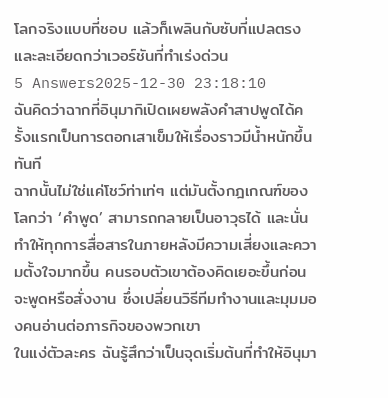โลกจริงแบบที่ชอบ แล้วก็เพลินกับซับที่แปลตรงและละเอียดกว่าเวอร์ชันที่ทำเร่งด่วน
5 Answers2025-12-30 23:18:10
ฉันคิดว่าฉากที่อินุมากิเปิดเผยพลังคำสาปพูดได้ครั้งแรกเป็นการตอกเสาเข็มให้เรื่องราวมีน้ำหนักขึ้นทันที
ฉากนั้นไม่ใช่แค่โชว์ท่าเท่ๆ แต่มันตั้งกฎเกณฑ์ของโลกว่า ‘คำพูด’ สามารถกลายเป็นอาวุธได้ และนั่นทำให้ทุกการสื่อสารในภายหลังมีความเสี่ยงและความตั้งใจมากขึ้น คนรอบตัวเขาต้องคิดเยอะขึ้นก่อนจะพูดหรือสั่งงาน ซึ่งเปลี่ยนวิธีทีมทำงานและมุมมองคนอ่านต่อภารกิจของพวกเขา
ในแง่ตัวละคร ฉันรู้สึกว่าเป็นจุดเริ่มต้นที่ทำให้อินุมา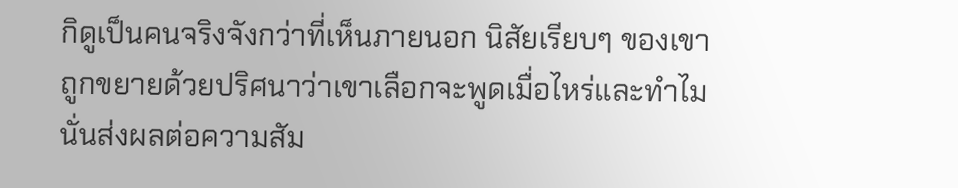กิดูเป็นคนจริงจังกว่าที่เห็นภายนอก นิสัยเรียบๆ ของเขาถูกขยายด้วยปริศนาว่าเขาเลือกจะพูดเมื่อไหร่และทำไม นั่นส่งผลต่อความสัม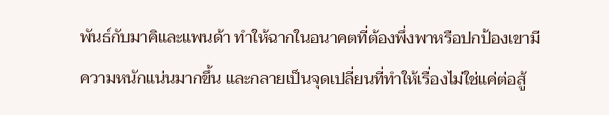พันธ์กับมาคิและแพนด้า ทำให้ฉากในอนาคตที่ต้องพึ่งพาหรือปกป้องเขามีความหนักแน่นมากขึ้น และกลายเป็นจุดเปลี่ยนที่ทำให้เรื่องไม่ใช่แค่ต่อสู้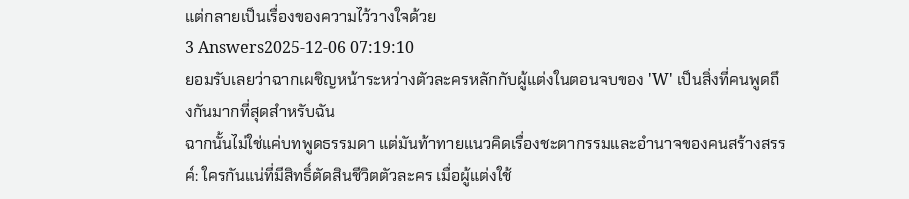แต่กลายเป็นเรื่องของความไว้วางใจด้วย
3 Answers2025-12-06 07:19:10
ยอมรับเลยว่าฉากเผชิญหน้าระหว่างตัวละครหลักกับผู้แต่งในตอนจบของ 'W' เป็นสิ่งที่คนพูดถึงกันมากที่สุดสำหรับฉัน
ฉากนั้นไม่ใช่แค่บทพูดธรรมดา แต่มันท้าทายแนวคิดเรื่องชะตากรรมและอำนาจของคนสร้างสรรค์: ใครกันแน่ที่มีสิทธิ์ตัดสินชีวิตตัวละคร เมื่อผู้แต่งใช้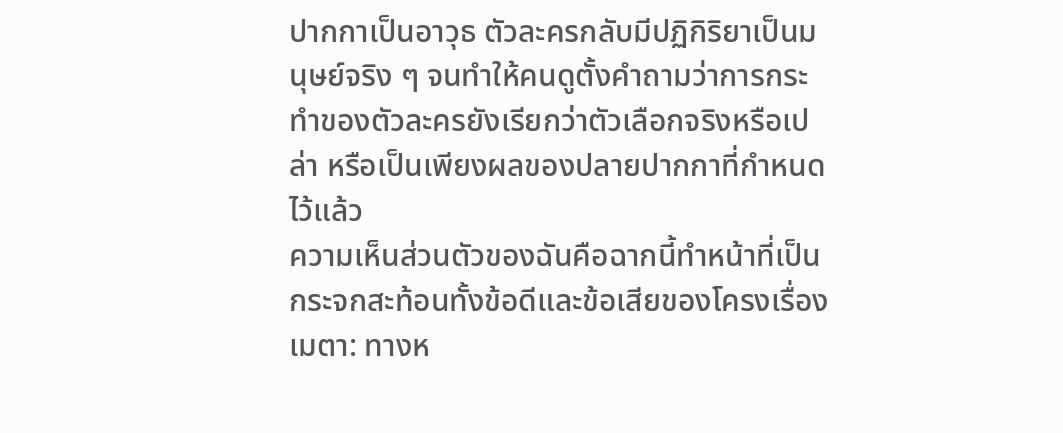ปากกาเป็นอาวุธ ตัวละครกลับมีปฏิกิริยาเป็นมนุษย์จริง ๆ จนทำให้คนดูตั้งคำถามว่าการกระทำของตัวละครยังเรียกว่าตัวเลือกจริงหรือเปล่า หรือเป็นเพียงผลของปลายปากกาที่กำหนดไว้แล้ว
ความเห็นส่วนตัวของฉันคือฉากนี้ทำหน้าที่เป็นกระจกสะท้อนทั้งข้อดีและข้อเสียของโครงเรื่องเมตา: ทางห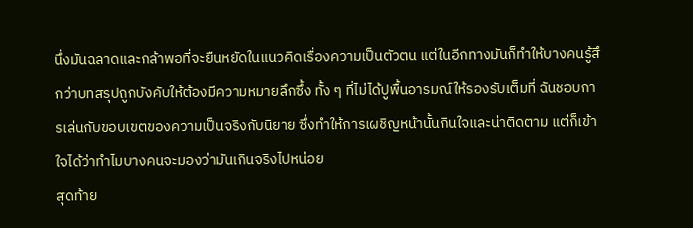นึ่งมันฉลาดและกล้าพอที่จะยืนหยัดในแนวคิดเรื่องความเป็นตัวตน แต่ในอีกทางมันก็ทำให้บางคนรู้สึกว่าบทสรุปถูกบังคับให้ต้องมีความหมายลึกซึ้ง ทั้ง ๆ ที่ไม่ได้ปูพื้นอารมณ์ให้รองรับเต็มที่ ฉันชอบการเล่นกับขอบเขตของความเป็นจริงกับนิยาย ซึ่งทำให้การเผชิญหน้านั้นกินใจและน่าติดตาม แต่ก็เข้าใจได้ว่าทำไมบางคนจะมองว่ามันเกินจริงไปหน่อย
สุดท้าย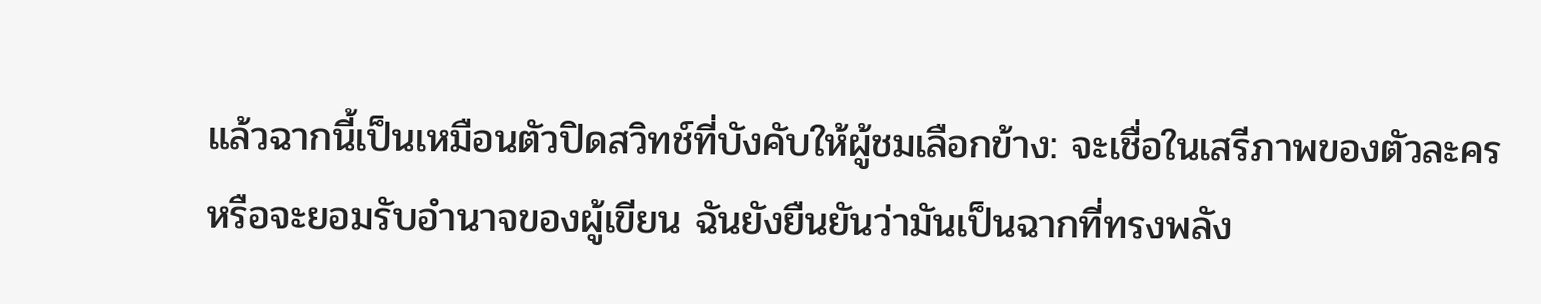แล้วฉากนี้เป็นเหมือนตัวปิดสวิทช์ที่บังคับให้ผู้ชมเลือกข้าง: จะเชื่อในเสรีภาพของตัวละครหรือจะยอมรับอำนาจของผู้เขียน ฉันยังยืนยันว่ามันเป็นฉากที่ทรงพลัง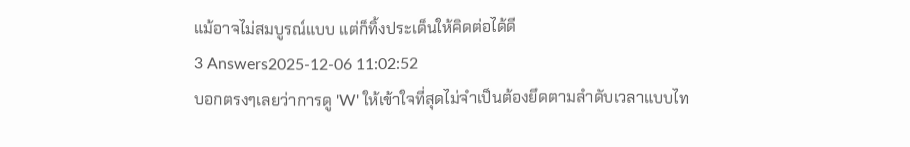แม้อาจไม่สมบูรณ์แบบ แต่ก็ทิ้งประเด็นให้คิดต่อได้ดี
3 Answers2025-12-06 11:02:52
บอกตรงๆเลยว่าการดู 'W' ให้เข้าใจที่สุดไม่จำเป็นต้องยึดตามลำดับเวลาแบบไท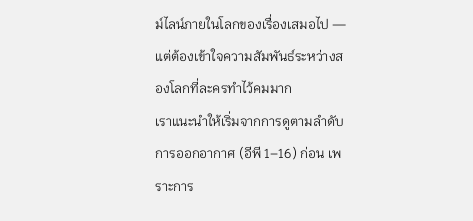ม์ไลน์ภายในโลกของเรื่องเสมอไป — แต่ต้องเข้าใจความสัมพันธ์ระหว่างสองโลกที่ละครทำไว้คมมาก
เราแนะนำให้เริ่มจากการดูตามลำดับการออกอากาศ (อีพี 1–16) ก่อน เพราะการ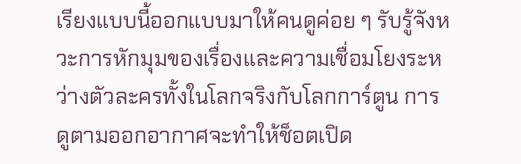เรียงแบบนี้ออกแบบมาให้คนดูค่อย ๆ รับรู้จังหวะการหักมุมของเรื่องและความเชื่อมโยงระหว่างตัวละครทั้งในโลกจริงกับโลกการ์ตูน การดูตามออกอากาศจะทำให้ช็อตเปิด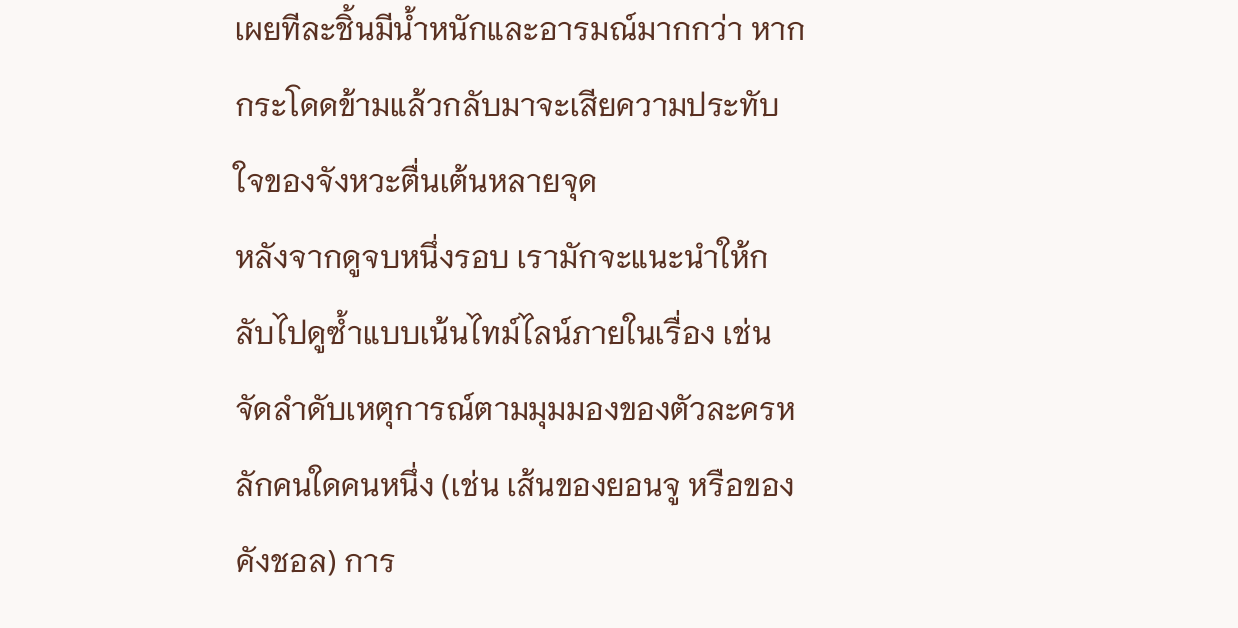เผยทีละชิ้นมีน้ำหนักและอารมณ์มากกว่า หากกระโดดข้ามแล้วกลับมาจะเสียความประทับใจของจังหวะตื่นเต้นหลายจุด
หลังจากดูจบหนึ่งรอบ เรามักจะแนะนำให้กลับไปดูซ้ำแบบเน้นไทม์ไลน์ภายในเรื่อง เช่น จัดลำดับเหตุการณ์ตามมุมมองของตัวละครหลักคนใดคนหนึ่ง (เช่น เส้นของยอนจู หรือของคังชอล) การ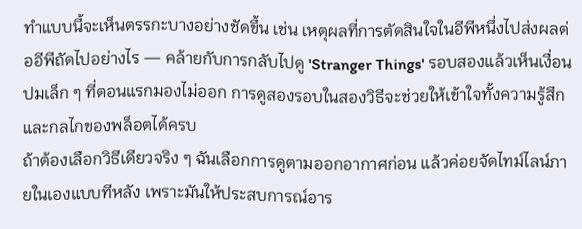ทำแบบนี้จะเห็นตรรกะบางอย่างชัดขึ้น เช่น เหตุผลที่การตัดสินใจในอีพีหนึ่งไปส่งผลต่ออีพีถัดไปอย่างไร — คล้ายกับการกลับไปดู 'Stranger Things' รอบสองแล้วเห็นเงื่อนปมเล็ก ๆ ที่ตอนแรกมองไม่ออก การดูสองรอบในสองวิธีจะช่วยให้เข้าใจทั้งความรู้สึกและกลไกของพล็อตได้ครบ
ถ้าต้องเลือกวิธีเดียวจริง ๆ ฉันเลือกการดูตามออกอากาศก่อน แล้วค่อยจัดไทม์ไลน์ภายในเองแบบทีหลัง เพราะมันให้ประสบการณ์อาร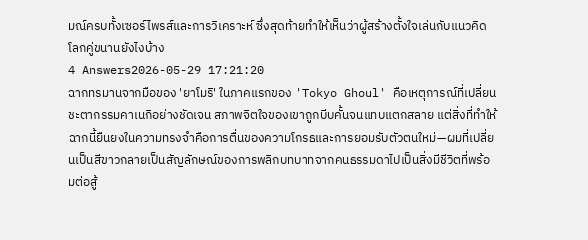มณ์ครบทั้งเซอร์ไพรส์และการวิเคราะห์ ซึ่งสุดท้ายทำให้เห็นว่าผู้สร้างตั้งใจเล่นกับแนวคิดโลกคู่ขนานยังไงบ้าง
4 Answers2026-05-29 17:21:20
ฉากทรมานจากมือของ 'ยาโมริ' ในภาคแรกของ 'Tokyo Ghoul' คือเหตุการณ์ที่เปลี่ยนชะตากรรมคาเนกิอย่างชัดเจน สภาพจิตใจของเขาถูกบีบคั้นจนแทบแตกสลาย แต่สิ่งที่ทำให้ฉากนี้ยืนยงในความทรงจำคือการตื่นของความโกรธและการยอมรับตัวตนใหม่—ผมที่เปลี่ยนเป็นสีขาวกลายเป็นสัญลักษณ์ของการพลิกบทบาทจากคนธรรมดาไปเป็นสิ่งมีชีวิตที่พร้อมต่อสู้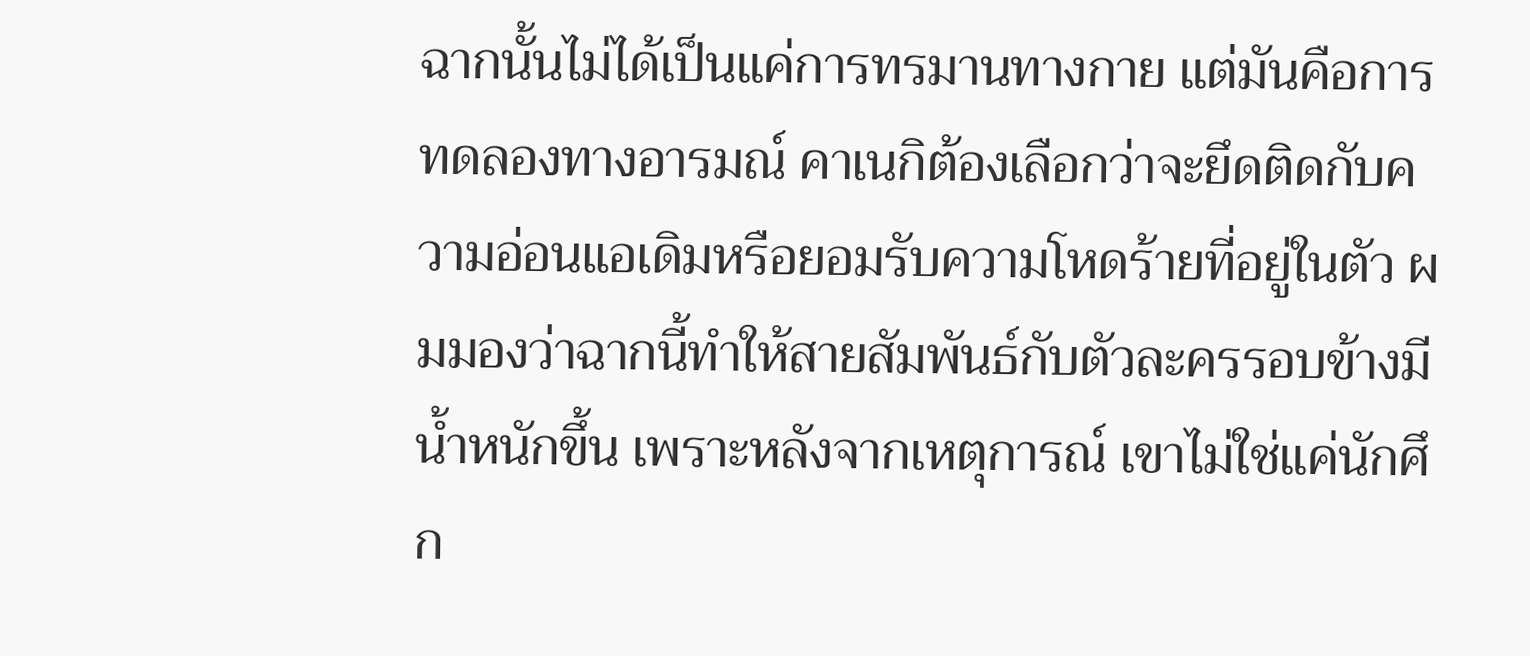ฉากนั้นไม่ได้เป็นแค่การทรมานทางกาย แต่มันคือการทดลองทางอารมณ์ คาเนกิต้องเลือกว่าจะยึดติดกับความอ่อนแอเดิมหรือยอมรับความโหดร้ายที่อยู่ในตัว ผมมองว่าฉากนี้ทำให้สายสัมพันธ์กับตัวละครรอบข้างมีน้ำหนักขึ้น เพราะหลังจากเหตุการณ์ เขาไม่ใช่แค่นักศึก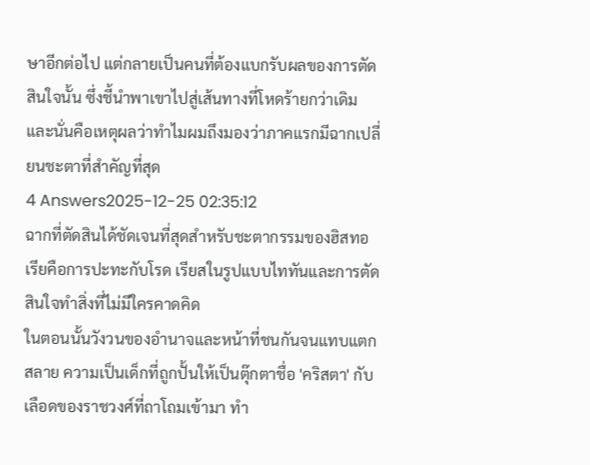ษาอีกต่อไป แต่กลายเป็นคนที่ต้องแบกรับผลของการตัดสินใจนั้น ซึ่งชี้นำพาเขาไปสู่เส้นทางที่โหดร้ายกว่าเดิม และนั่นคือเหตุผลว่าทำไมผมถึงมองว่าภาคแรกมีฉากเปลี่ยนชะตาที่สำคัญที่สุด
4 Answers2025-12-25 02:35:12
ฉากที่ตัดสินได้ชัดเจนที่สุดสำหรับชะตากรรมของฮิสทอเรียคือการปะทะกับโรด เรียสในรูปแบบไททันและการตัดสินใจทำสิ่งที่ไม่มีใครคาดคิด
ในตอนนั้นวังวนของอำนาจและหน้าที่ชนกันจนแทบแตกสลาย ความเป็นเด็กที่ถูกปั้นให้เป็นตุ๊กตาชื่อ 'คริสตา' กับเลือดของราชวงศ์ที่ถาโถมเข้ามา ทำ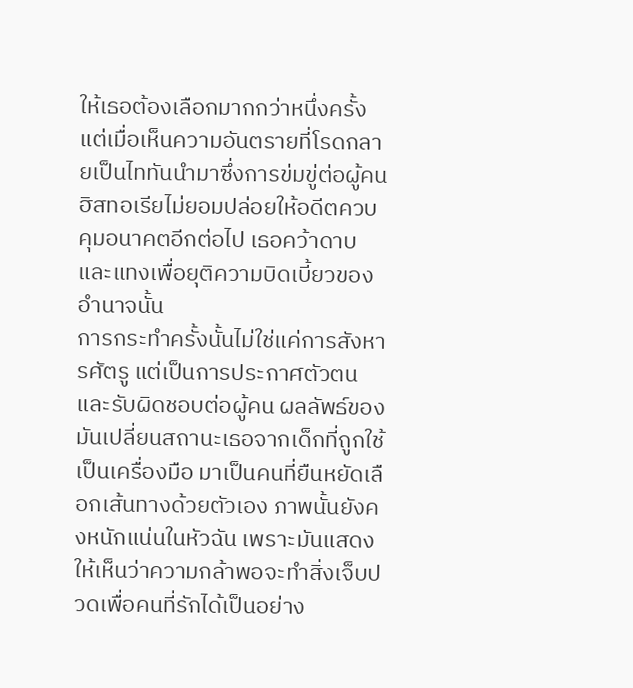ให้เธอต้องเลือกมากกว่าหนึ่งครั้ง แต่เมื่อเห็นความอันตรายที่โรดกลายเป็นไททันนำมาซึ่งการข่มขู่ต่อผู้คน ฮิสทอเรียไม่ยอมปล่อยให้อดีตควบคุมอนาคตอีกต่อไป เธอคว้าดาบและแทงเพื่อยุติความบิดเบี้ยวของอำนาจนั้น
การกระทำครั้งนั้นไม่ใช่แค่การสังหารศัตรู แต่เป็นการประกาศตัวตนและรับผิดชอบต่อผู้คน ผลลัพธ์ของมันเปลี่ยนสถานะเธอจากเด็กที่ถูกใช้เป็นเครื่องมือ มาเป็นคนที่ยืนหยัดเลือกเส้นทางด้วยตัวเอง ภาพนั้นยังคงหนักแน่นในหัวฉัน เพราะมันแสดงให้เห็นว่าความกล้าพอจะทำสิ่งเจ็บปวดเพื่อคนที่รักได้เป็นอย่าง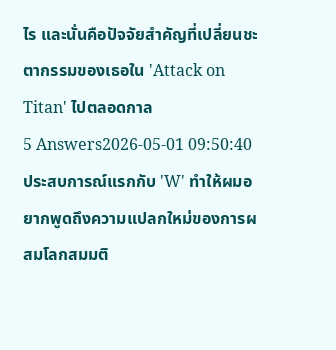ไร และนั่นคือปัจจัยสำคัญที่เปลี่ยนชะตากรรมของเธอใน 'Attack on Titan' ไปตลอดกาล
5 Answers2026-05-01 09:50:40
ประสบการณ์แรกกับ 'W' ทำให้ผมอยากพูดถึงความแปลกใหม่ของการผสมโลกสมมติ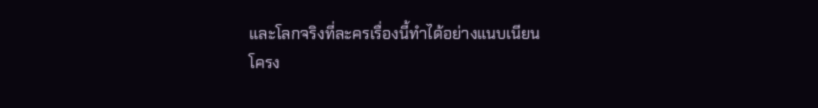และโลกจริงที่ละครเรื่องนี้ทำได้อย่างแนบเนียน
โครง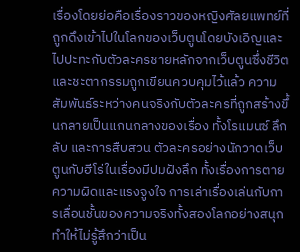เรื่องโดยย่อคือเรื่องราวของหญิงศัลยแพทย์ที่ถูกดึงเข้าไปในโลกของเว็บตูนโดยบังเอิญและไปปะทะกับตัวละครชายหลักจากเว็บตูนซึ่งชีวิตและชะตากรรมถูกเขียนควบคุมไว้แล้ว ความสัมพันธ์ระหว่างคนจริงกับตัวละครที่ถูกสร้างขึ้นกลายเป็นแกนกลางของเรื่อง ทั้งโรแมนซ์ ลึกลับ และการสืบสวน ตัวละครอย่างนักวาดเว็บตูนกับฮีโร่ในเรื่องมีปมฝังลึก ทั้งเรื่องการตาย ความผิดและแรงจูงใจ การเล่าเรื่องเล่นกับการเลื่อนชั้นของความจริงทั้งสองโลกอย่างสนุก ทำให้ไม่รู้สึกว่าเป็น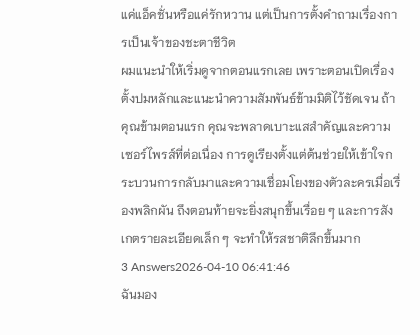แค่แอ็คชั่นหรือแค่รักหวาน แต่เป็นการตั้งคำถามเรื่องการเป็นเจ้าของชะตาชีวิต
ผมแนะนำให้เริ่มดูจากตอนแรกเลย เพราะตอนเปิดเรื่องตั้งปมหลักและแนะนำความสัมพันธ์ข้ามมิติไว้ชัดเจน ถ้าคุณข้ามตอนแรก คุณจะพลาดเบาะแสสำคัญและความเซอร์ไพรส์ที่ต่อเนื่อง การดูเรียงตั้งแต่ต้นช่วยให้เข้าใจกระบวนการกลับมาและความเชื่อมโยงของตัวละครเมื่อเรื่องพลิกผัน ถึงตอนท้ายจะยิ่งสนุกขึ้นเรื่อย ๆ และการสังเกตรายละเอียดเล็ก ๆ จะทำให้รสชาติลึกขึ้นมาก
3 Answers2026-04-10 06:41:46
ฉันมอง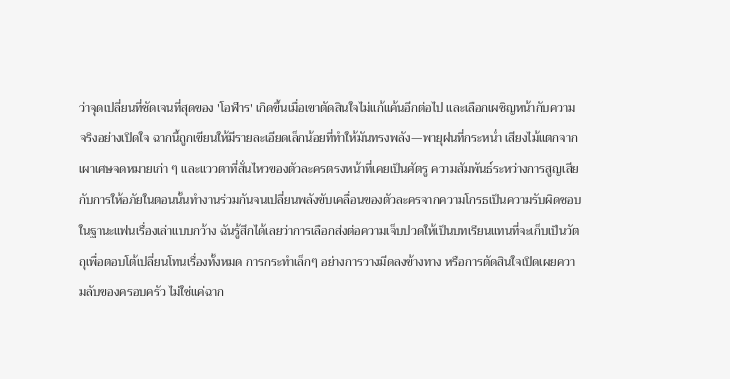ว่าจุดเปลี่ยนที่ชัดเจนที่สุดของ 'โอฬาร' เกิดขึ้นเมื่อเขาตัดสินใจไม่แก้แค้นอีกต่อไป และเลือกเผชิญหน้ากับความจริงอย่างเปิดใจ ฉากนี้ถูกเขียนให้มีรายละเอียดเล็กน้อยที่ทำให้มันทรงพลัง—พายุฝนที่กระหน่ำ เสียงไม้แตกจากเผาเศษจดหมายเก่า ๆ และแววตาที่สั่นไหวของตัวละครตรงหน้าที่เคยเป็นศัตรู ความสัมพันธ์ระหว่างการสูญเสียกับการให้อภัยในตอนนั้นทำงานร่วมกันจนเปลี่ยนพลังขับเคลื่อนของตัวละครจากความโกรธเป็นความรับผิดชอบ
ในฐานะแฟนเรื่องเล่าแบบกว้าง ฉันรู้สึกได้เลยว่าการเลือกส่งต่อความเจ็บปวดให้เป็นบทเรียนแทนที่จะเก็บเป็นวัตถุเพื่อตอบโต้เปลี่ยนโทนเรื่องทั้งหมด การกระทำเล็กๆ อย่างการวางมีดลงข้างทาง หรือการตัดสินใจเปิดเผยความลับของครอบครัว ไม่ใช่แค่ฉาก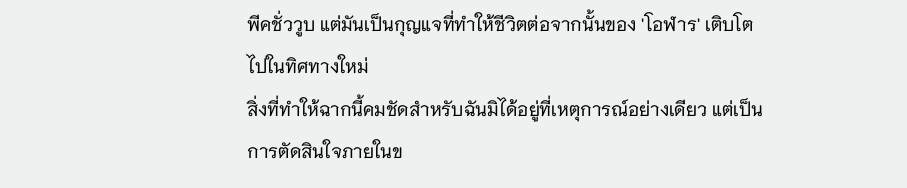พีคชั่ววูบ แต่มันเป็นกุญแจที่ทำให้ชีวิตต่อจากนั้นของ 'โอฬาร' เติบโตไปในทิศทางใหม่
สิ่งที่ทำให้ฉากนี้คมชัดสำหรับฉันมิได้อยู่ที่เหตุการณ์อย่างเดียว แต่เป็นการตัดสินใจภายในข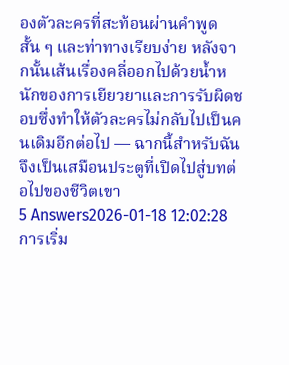องตัวละครที่สะท้อนผ่านคำพูดสั้น ๆ และท่าทางเรียบง่าย หลังจากนั้นเส้นเรื่องคลี่ออกไปด้วยน้ำหนักของการเยียวยาและการรับผิดชอบซึ่งทำให้ตัวละครไม่กลับไปเป็นคนเดิมอีกต่อไป — ฉากนี้สำหรับฉันจึงเป็นเสมือนประตูที่เปิดไปสู่บทต่อไปของชีวิตเขา
5 Answers2026-01-18 12:02:28
การเริ่ม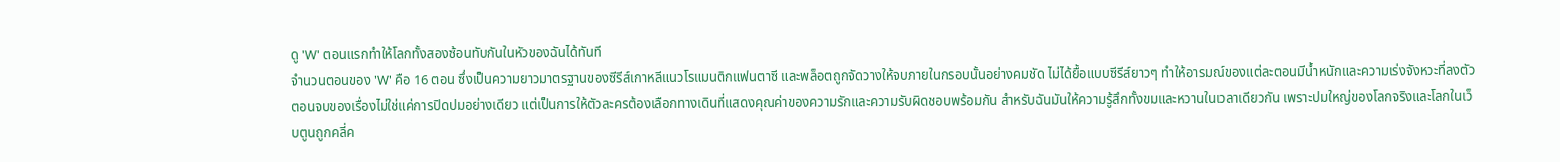ดู 'W' ตอนแรกทำให้โลกทั้งสองซ้อนทับกันในหัวของฉันได้ทันที
จำนวนตอนของ 'W' คือ 16 ตอน ซึ่งเป็นความยาวมาตรฐานของซีรีส์เกาหลีแนวโรแมนติกแฟนตาซี และพล็อตถูกจัดวางให้จบภายในกรอบนั้นอย่างคมชัด ไม่ได้ยื้อแบบซีรีส์ยาวๆ ทำให้อารมณ์ของแต่ละตอนมีน้ำหนักและความเร่งจังหวะที่ลงตัว
ตอนจบของเรื่องไม่ใช่แค่การปิดปมอย่างเดียว แต่เป็นการให้ตัวละครต้องเลือกทางเดินที่แสดงคุณค่าของความรักและความรับผิดชอบพร้อมกัน สำหรับฉันมันให้ความรู้สึกทั้งขมและหวานในเวลาเดียวกัน เพราะปมใหญ่ของโลกจริงและโลกในเว็บตูนถูกคลี่ค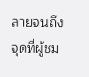ลายจนถึงจุดที่ผู้ชม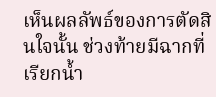เห็นผลลัพธ์ของการตัดสินใจนั้น ช่วงท้ายมีฉากที่เรียกน้ำ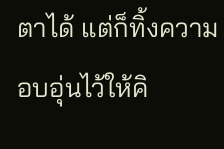ตาได้ แต่ก็ทิ้งความอบอุ่นไว้ให้คิ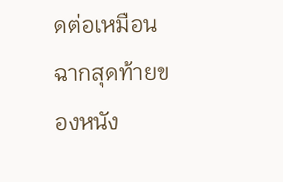ดต่อเหมือนฉากสุดท้ายของหนัง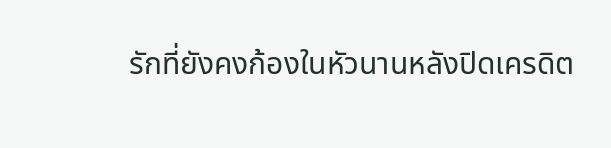รักที่ยังคงก้องในหัวนานหลังปิดเครดิต